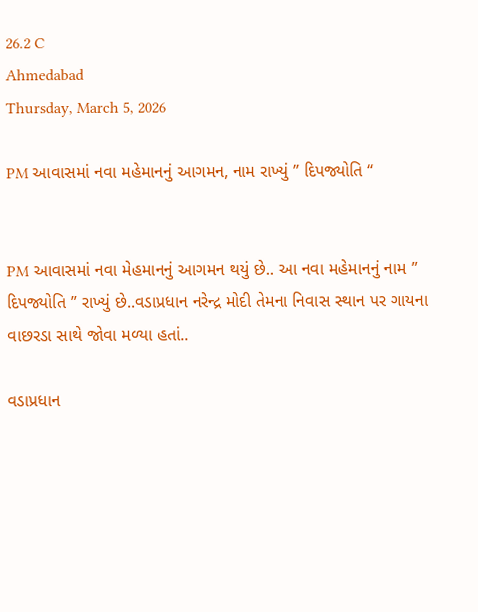26.2 C
Ahmedabad
Thursday, March 5, 2026

PM આવાસમાં નવા મહેમાનનું આગમન, નામ રાખ્યું ” દિપજ્યોતિ “


PM આવાસમાં નવા મેહમાનનું આગમન થયું છે.. આ નવા મહેમાનનું નામ ” દિપજ્યોતિ ” રાખ્યું છે..વડાપ્રધાન નરેન્દ્ર મોદી તેમના નિવાસ સ્થાન પર ગાયના વાછરડા સાથે જોવા મળ્યા હતાં..

વડાપ્રધાન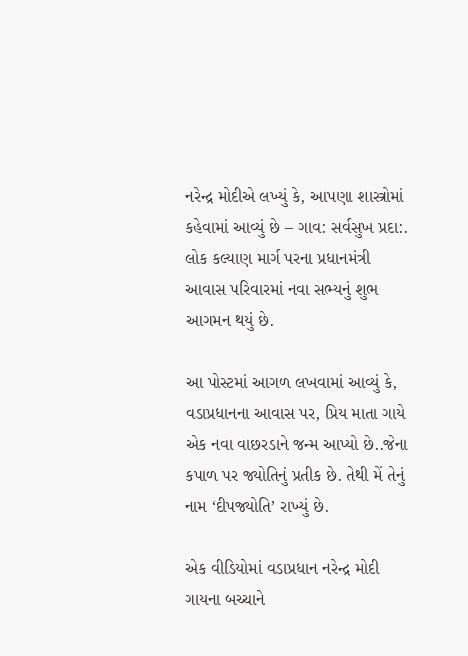નરેન્દ્ર મોદીએ લખ્યું કે, આપણા શાસ્ત્રોમાં કહેવામાં આવ્યું છે – ગાવ: સર્વસુખ પ્રદા:. લોક કલ્યાણ માર્ગ પરના પ્રધાનમંત્રી આવાસ પરિવારમાં નવા સભ્યનું શુભ આગમન થયું છે.

આ પોસ્ટમાં આગળ લખવામાં આવ્યું કે, વડાપ્રધાનના આવાસ પર, પ્રિય માતા ગાયે એક નવા વાછરડાને જન્મ આપ્યો છે..જેના કપાળ પર જ્યોતિનું પ્રતીક છે. તેથી મેં તેનું નામ ‘દીપજ્યોતિ’ રાખ્યું છે.

એક વીડિયોમાં વડાપ્રધાન નરેન્દ્ર મોદી ગાયના બચ્ચાને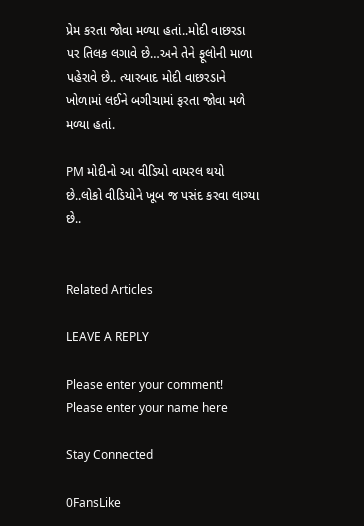પ્રેમ કરતા જોવા મળ્યા હતાં..મોદી વાછરડા પર તિલક લગાવે છે…અને તેને ફૂલોની માળા પહેરાવે છે.. ત્યારબાદ મોદી વાછરડાને ખોળામાં લઈને બગીચામાં ફરતા જોવા મળે મળ્યા હતાં.

PM મોદીનો આ વીડિયો વાયરલ થયો છે..લોકો વીડિયોને ખૂબ જ પસંદ કરવા લાગ્યા છે..


Related Articles

LEAVE A REPLY

Please enter your comment!
Please enter your name here

Stay Connected

0FansLike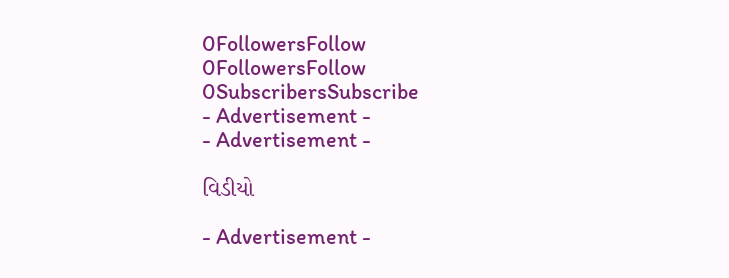0FollowersFollow
0FollowersFollow
0SubscribersSubscribe
- Advertisement -
- Advertisement -

વિડીયો

- Advertisement -